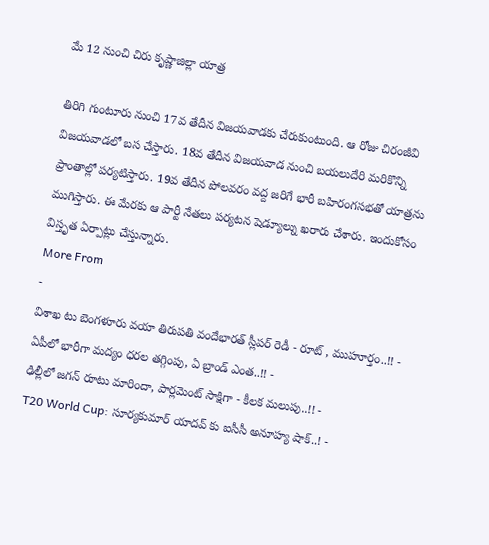మే 12 నుంచి చిరు కృష్ణాజిల్లా యాత్ర

తిరిగి గుంటూరు నుంచి 17వ తేదీన విజయవాడకు చేరుకుంటుంది. ఆ రోజు చిరంజీవి విజయవాడలో బస చేస్తారు. 18వ తేదీన విజయవాడ నుంచి బయలుదేరి మరికొన్ని ప్రాంతాల్లో పర్యటిస్తారు. 19వ తేదీన పోలవరం వద్ద జరిగే భారీ బహిరంగసభతో యాత్రను ముగిస్తారు. ఈ మేరకు ఆ పార్టీ నేతలు పర్యటన షెడ్యూల్ను ఖరారు చేశారు. ఇందుకోసం విస్తృత ఏర్పాట్లు చేస్తున్నారు.
More From
-
విశాఖ టు బెంగళూరు వయా తిరుపతి వందేభారత్ స్లీపర్ రెడీ - రూట్ , ముహూర్తం..!! -
ఏపీలో భారీగా మద్యం ధరల తగ్గింపు, ఏ బ్రాండ్ ఎంత..!! -
ఢిల్లీలో జగన్ రూటు మారిందా, పార్లమెంట్ సాక్షిగా - కీలక మలుపు..!! -
T20 World Cup: సూర్యకుమార్ యాదవ్ కు ఐసీసీ అనూహ్య షాక్..! -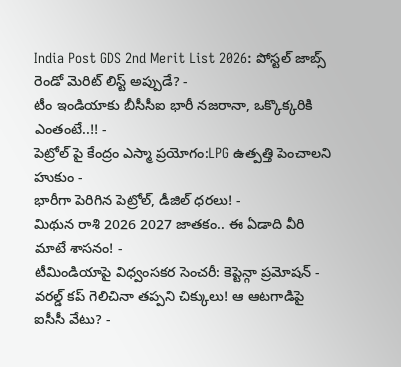India Post GDS 2nd Merit List 2026: పోస్టల్ జాబ్స్ రెండో మెరిట్ లిస్ట్ అప్పుడే? -
టీం ఇండియాకు బీసీసీఐ భారీ నజరానా, ఒక్కొక్కరికి ఎంతంటే..!! -
పెట్రోల్ పై కేంద్రం ఎస్మా ప్రయోగం:LPG ఉత్పత్తి పెంచాలని హుకుం -
భారీగా పెరిగిన పెట్రోల్, డీజిల్ ధరలు! -
మిథున రాశి 2026 2027 జాతకం.. ఈ ఏడాది వీరి మాటే శాసనం! -
టీమిండియాపై విధ్వంసకర సెంచరీ: కెప్టెన్గా ప్రమోషన్ -
వరల్డ్ కప్ గెలిచినా తప్పని చిక్కులు! ఆ ఆటగాడిపై ఐసీసీ వేటు? -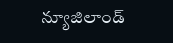న్యూజిలాండ్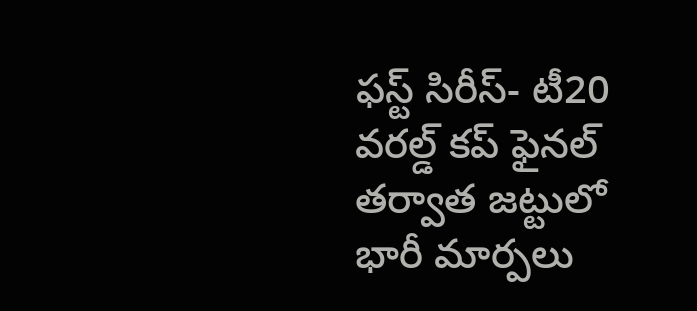ఫస్ట్ సిరీస్- టీ20 వరల్డ్ కప్ ఫైనల్ తర్వాత జట్టులో భారీ మార్పలు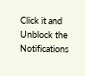Click it and Unblock the Notifications